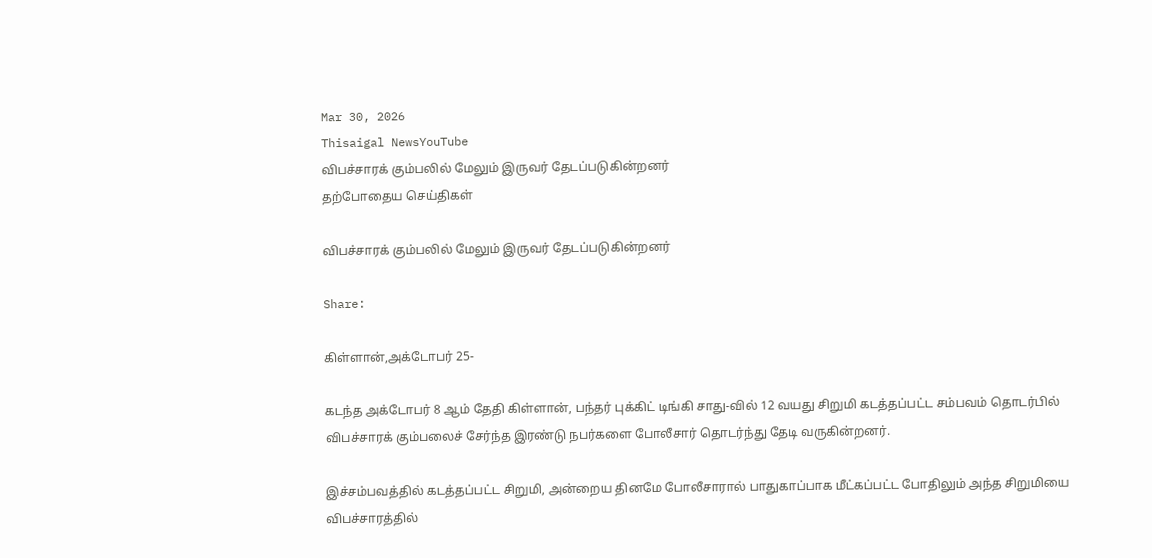Mar 30, 2026
Thisaigal NewsYouTube
விபச்சாரக் கும்பலில் மேலும் இருவர் தேடப்படுகின்றனர்
தற்போதைய செய்திகள்

விபச்சாரக் கும்பலில் மேலும் இருவர் தேடப்படுகின்றனர்

Share:

கிள்ளான்,அக்டோபர் 25-

கடந்த அக்டோபர் 8 ஆம் தேதி கிள்ளான், பந்தர் புக்கிட் டிங்கி சாது-வில் 12 வயது சிறுமி கடத்தப்பட்ட சம்பவம் தொடர்பில் விபச்சாரக் கும்பலைச் சேர்ந்த இரண்டு நபர்களை போலீசார் தொடர்ந்து தேடி வருகின்றனர்.

இச்சம்பவத்தில் கடத்தப்பட்ட சிறுமி, அன்றைய தினமே போலீசாரால் பாதுகாப்பாக மீட்கப்பட்ட போதிலும் அந்த சிறுமியை விபச்சாரத்தில்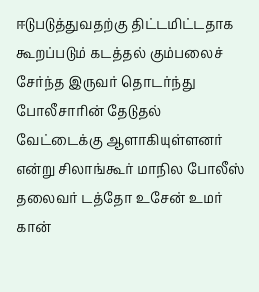ஈடுபடுத்துவதற்கு திட்டமிட்டதாக கூறப்படும் கடத்தல் கும்பலைச் சேர்ந்த இருவர் தொடர்ந்து போலீசாரின் தேடுதல் வேட்டைக்கு ஆளாகியுள்ளனர் என்று சிலாங்கூர் மாநில போலீஸ் தலைவர் டத்தோ உசேன் உமர் கான்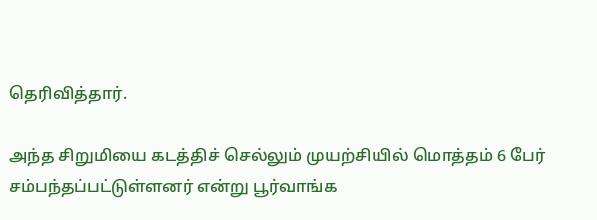தெரிவித்தார்.

அந்த சிறுமியை கடத்திச் செல்லும் முயற்சியில் மொத்தம் 6 பேர் சம்பந்தப்பட்டுள்ளனர் என்று பூர்வாங்க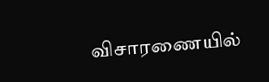விசாரணையில்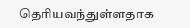தெரியவந்துள்ளதாக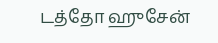டத்தோ ஹுசேன்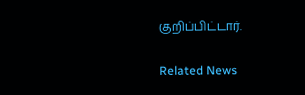குறிப்பிட்டார்.

Related News